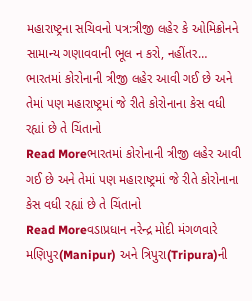મહારાષ્ટ્રના સચિવનો પત્ર:ત્રીજી લહેર કે ઓમિક્રોનને સામાન્ય ગણાવવાની ભૂલ ન કરો, નહીંતર…
ભારતમાં કોરોનાની ત્રીજી લહેર આવી ગઈ છે અને તેમાં પણ મહારાષ્ટ્રમાં જે રીતે કોરોનાના કેસ વધી રહ્યાં છે તે ચિંતાનો
Read Moreભારતમાં કોરોનાની ત્રીજી લહેર આવી ગઈ છે અને તેમાં પણ મહારાષ્ટ્રમાં જે રીતે કોરોનાના કેસ વધી રહ્યાં છે તે ચિંતાનો
Read Moreવડાપ્રધાન નરેન્દ્ર મોદી મંગળવારે મણિપુર(Manipur) અને ત્રિપુરા(Tripura)ની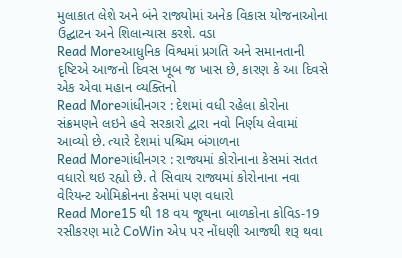મુલાકાત લેશે અને બંને રાજ્યોમાં અનેક વિકાસ યોજનાઓના ઉદ્ઘાટન અને શિલાન્યાસ કરશે. વડા
Read Moreઆધુનિક વિશ્વમાં પ્રગતિ અને સમાનતાની દૃષ્ટિએ આજનો દિવસ ખૂબ જ ખાસ છે, કારણ કે આ દિવસે એક એવા મહાન વ્યક્તિનો
Read Moreગાંધીનગર : દેશમાં વધી રહેલા કોરોના સંક્રમણને લઇને હવે સરકારો દ્વારા નવો નિર્ણય લેવામાં આવ્યો છે. ત્યારે દેશમાં પશ્ચિમ બંગાળના
Read Moreગાંધીનગર : રાજ્યમાં કોરોનાના કેસમાં સતત વધારો થઇ રહ્યો છે. તે સિવાય રાજ્યમાં કોરોનાના નવા વેરિયન્ટ ઓમિક્રોનના કેસમાં પણ વધારો
Read More15 થી 18 વય જૂથના બાળકોના કોવિડ-19 રસીકરણ માટે CoWin એપ પર નોંધણી આજથી શરૂ થવા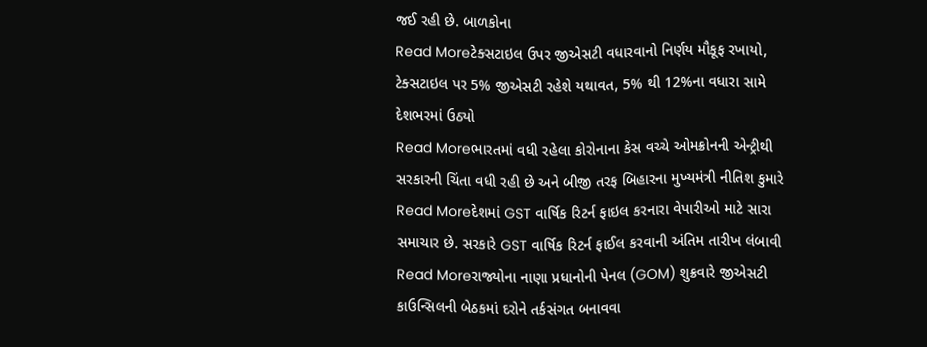જઈ રહી છે. બાળકોના
Read Moreટેક્સટાઇલ ઉપર જીએસટી વધારવાનો નિર્ણય મૌકૂફ રખાયો, ટેક્સટાઇલ પર 5% જીએસટી રહેશે યથાવત, 5% થી 12%ના વધારા સામે દેશભરમાં ઉઠ્યો
Read Moreભારતમાં વધી રહેલા કોરોનાના કેસ વચ્ચે ઓમક્રોનની એન્ટ્રીથી સરકારની ચિંતા વધી રહી છે અને બીજી તરફ બિહારના મુખ્યમંત્રી નીતિશ કુમારે
Read Moreદેશમાં GST વાર્ષિક રિટર્ન ફાઇલ કરનારા વેપારીઓ માટે સારા સમાચાર છે. સરકારે GST વાર્ષિક રિટર્ન ફાઈલ કરવાની અંતિમ તારીખ લંબાવી
Read Moreરાજ્યોના નાણા પ્રધાનોની પેનલ (GOM) શુક્રવારે જીએસટી કાઉન્સિલની બેઠકમાં દરોને તર્કસંગત બનાવવા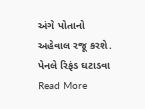અંગે પોતાનો અહેવાલ રજૂ કરશે. પેનલે રિફંડ ઘટાડવા
Read More